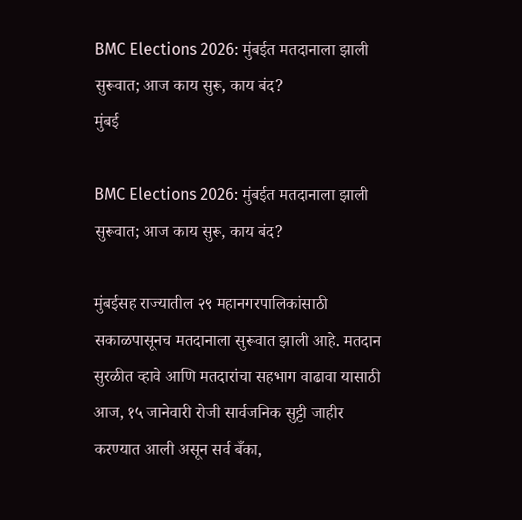BMC Elections 2026: मुंबईत मतदानाला झाली सुरूवात; आज काय सुरू, काय बंद?
मुंबई

BMC Elections 2026: मुंबईत मतदानाला झाली सुरूवात; आज काय सुरू, काय बंद?

मुंबईसह राज्यातील २९ महानगरपालिकांसाठी सकाळपासूनच मतदानाला सुरूवात झाली आहे. मतदान सुरळीत व्हावे आणि मतदारांचा सहभाग वाढावा यासाठी आज, १५ जानेवारी रोजी सार्वजनिक सुट्टी जाहीर करण्यात आली असून सर्व बँका,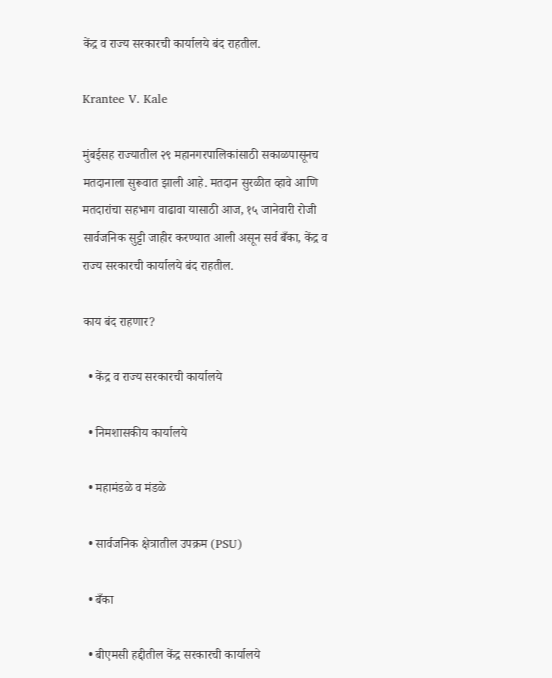केंद्र व राज्य सरकारची कार्यालये बंद राहतील.

Krantee V. Kale

मुंबईसह राज्यातील २९ महानगरपालिकांसाठी सकाळपासूनच मतदानाला सुरूवात झाली आहे. मतदान सुरळीत व्हावे आणि मतदारांचा सहभाग वाढावा यासाठी आज, १५ जानेवारी रोजी सार्वजनिक सुट्टी जाहीर करण्यात आली असून सर्व बँका, केंद्र व राज्य सरकारची कार्यालये बंद राहतील.

काय बंद राहणार?

  • केंद्र व राज्य सरकारची कार्यालये

  • निमशासकीय कार्यालये

  • महामंडळे व मंडळे

  • सार्वजनिक क्षेत्रातील उपक्रम (PSU)

  • बँका

  • बीएमसी हद्दीतील केंद्र सरकारची कार्यालये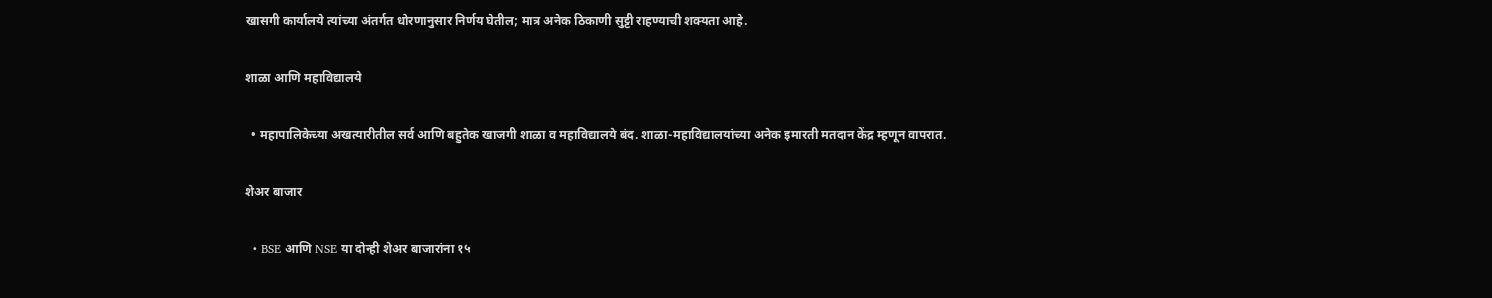खासगी कार्यालये त्यांच्या अंतर्गत धोरणानुसार निर्णय घेतील; मात्र अनेक ठिकाणी सुट्टी राहण्याची शक्यता आहे.

शाळा आणि महाविद्यालये

  • महापालिकेच्या अखत्यारीतील सर्व आणि बहुतेक खाजगी शाळा व महाविद्यालये बंद. शाळा-महाविद्यालयांच्या अनेक इमारती मतदान केंद्र म्हणून वापरात.

शेअर बाजार

  • BSE आणि NSE या दोन्ही शेअर बाजारांना १५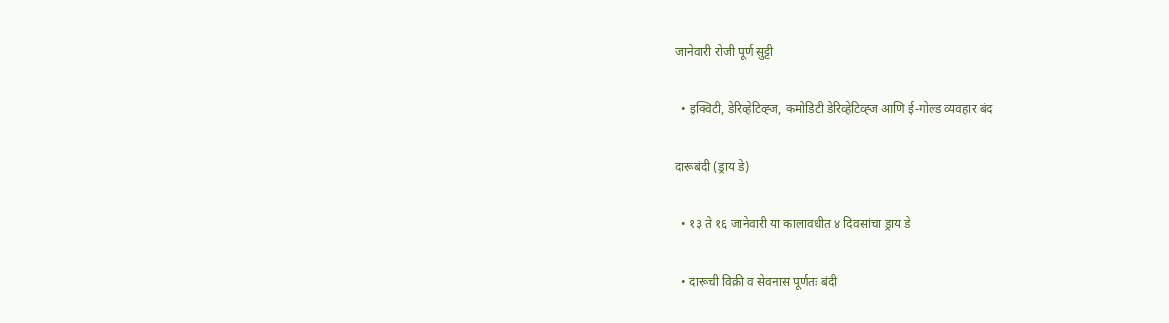जानेवारी रोजी पूर्ण सुट्टी

  • इक्विटी, डेरिव्हेटिव्ह्ज, कमोडिटी डेरिव्हेटिव्ह्ज आणि ई-गोल्ड व्यवहार बंद

दारूबंदी (ड्राय डे)

  • १३ ते १६ जानेवारी या कालावधीत ४ दिवसांचा ड्राय डे

  • दारूची विक्री व सेवनास पूर्णतः बंदी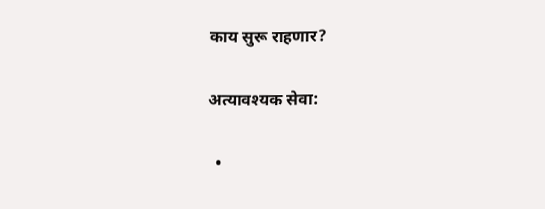काय सुरू राहणार?

अत्यावश्यक सेवा:

  •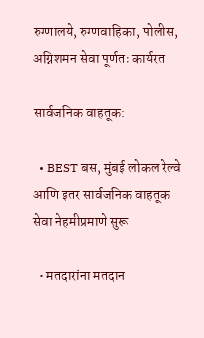रुग्णालये, रुग्णवाहिका, पोलीस, अग्निशमन सेवा पूर्णतः कार्यरत

सार्वजनिक वाहतूक:

  • BEST बस, मुंबई लोकल रेल्वे आणि इतर सार्वजनिक वाहतूक सेवा नेहमीप्रमाणे सुरू

  • मतदारांना मतदान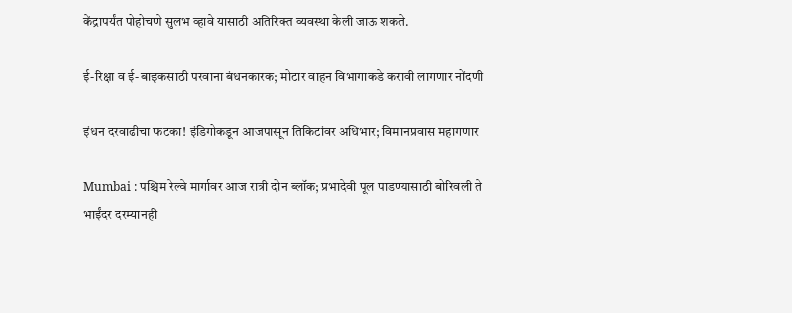केंद्रापर्यंत पोहोचणे सुलभ व्हावे यासाठी अतिरिक्त व्यवस्था केली जाऊ शकते.

ई-रिक्षा व ई-बाइकसाठी परवाना बंधनकारक; मोटार वाहन विभागाकडे करावी लागणार नोंदणी

इंधन दरवाढीचा फटका! इंडिगोकडून आजपासून तिकिटांवर अधिभार; विमानप्रवास महागणार

Mumbai : पश्चिम रेल्वे मार्गावर आज रात्री दोन ब्लॉक; प्रभादेवी पूल पाडण्यासाठी बोरिवली ते भाईंदर दरम्यानही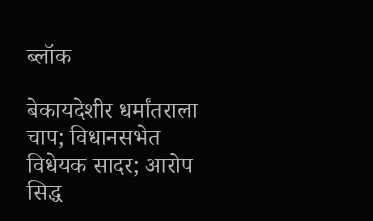ब्लॉक

बेकायदेशीर धर्मांतराला चाप; विधानसभेत विधेयक सादर; आरोप सिद्ध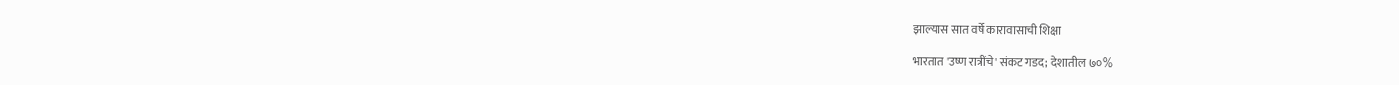झाल्यास सात वर्षे कारावासाची शिक्षा

भारतात 'उष्ण रात्रींचे' संकट गडद; देशातील ७०%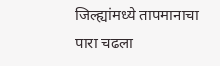जिल्ह्यांमध्ये तापमानाचा पारा चढला